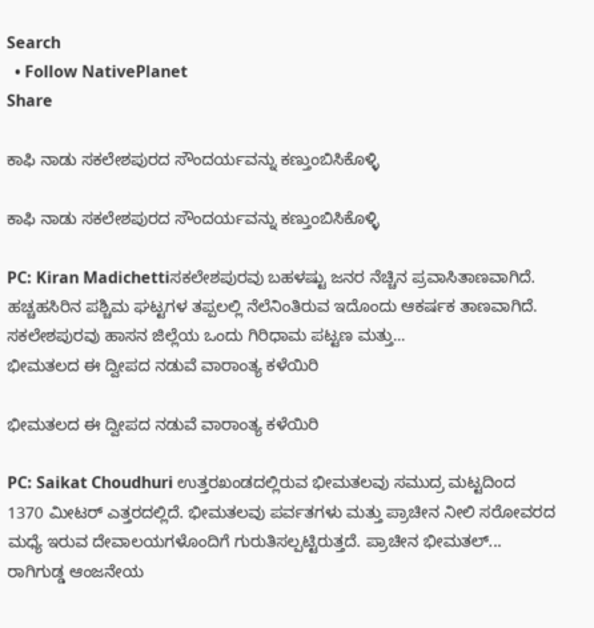Search
  • Follow NativePlanet
Share

ಕಾಫಿ ನಾಡು ಸಕಲೇಶಪುರದ ಸೌಂದರ್ಯವನ್ನು ಕಣ್ತುಂಬಿಸಿಕೊಳ್ಳಿ

ಕಾಫಿ ನಾಡು ಸಕಲೇಶಪುರದ ಸೌಂದರ್ಯವನ್ನು ಕಣ್ತುಂಬಿಸಿಕೊಳ್ಳಿ

PC: Kiran Madichettiಸಕಲೇಶಪುರವು ಬಹಳಷ್ಟು ಜನರ ನೆಚ್ಚಿನ ಪ್ರವಾಸಿತಾಣವಾಗಿದೆ. ಹಚ್ಚಹಸಿರಿನ ಪಶ್ಚಿಮ ಘಟ್ಟಗಳ ತಪ್ಪಲಲ್ಲಿ ನೆಲೆನಿಂತಿರುವ ಇದೊಂದು ಆಕರ್ಷಕ ತಾಣವಾಗಿದೆ. ಸಕಲೇಶಪುರವು ಹಾಸನ ಜಿಲ್ಲೆಯ ಒಂದು ಗಿರಿಧಾಮ ಪಟ್ಟಣ ಮತ್ತು...
ಭೀಮತಲದ ಈ ದ್ವೀಪದ ನಡುವೆ ವಾರಾಂತ್ಯ ಕಳೆಯಿರಿ

ಭೀಮತಲದ ಈ ದ್ವೀಪದ ನಡುವೆ ವಾರಾಂತ್ಯ ಕಳೆಯಿರಿ

PC: Saikat Choudhuri ಉತ್ತರಖಂಡದಲ್ಲಿರುವ ಭೀಮತಲವು ಸಮುದ್ರ ಮಟ್ಟದಿಂದ 1370 ಮೀಟರ್ ಎತ್ತರದಲ್ಲಿದೆ. ಭೀಮತಲವು ಪರ್ವತಗಳು ಮತ್ತು ಪ್ರಾಚೀನ ನೀಲಿ ಸರೋವರದ ಮಧ್ಯೆ ಇರುವ ದೇವಾಲಯಗಳೊಂದಿಗೆ ಗುರುತಿಸಲ್ಪಟ್ಟಿರುತ್ತದೆ. ಪ್ರಾಚೀನ ಭೀಮತಲ್...
ರಾಗಿಗುಡ್ಡ ಆಂಜನೇಯ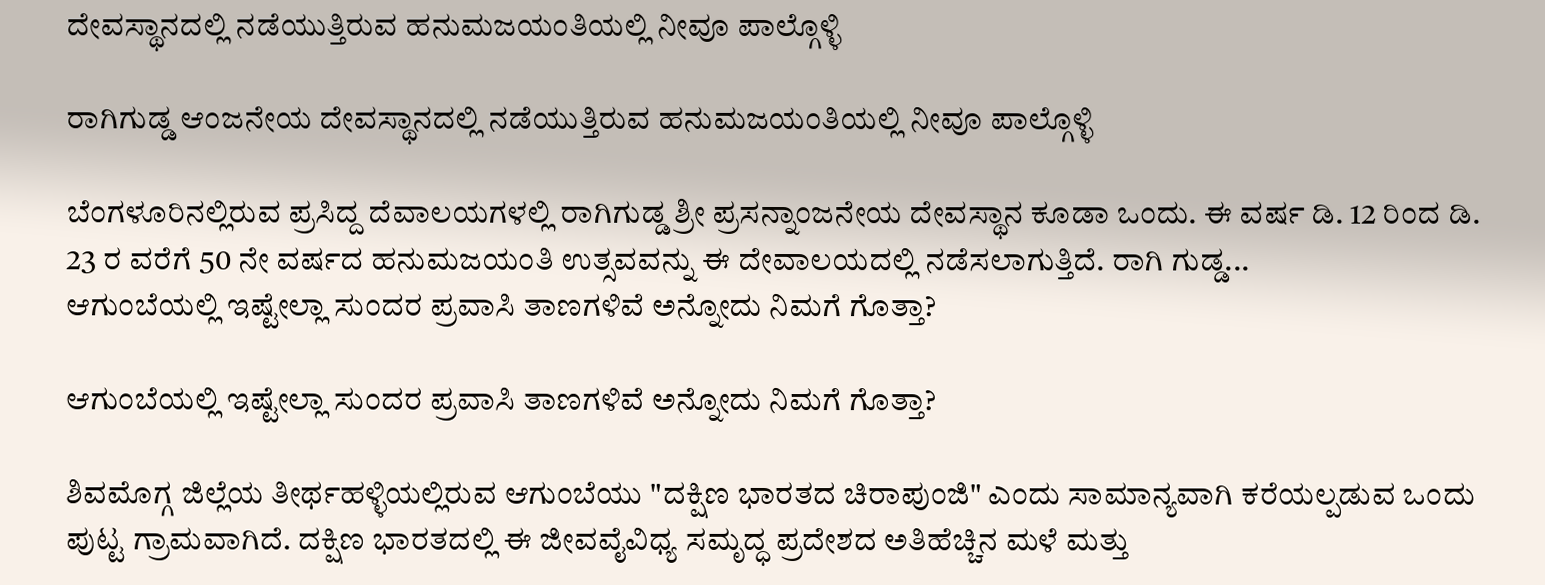ದೇವಸ್ಥಾನದಲ್ಲಿ ನಡೆಯುತ್ತಿರುವ ಹನುಮಜಯಂತಿಯಲ್ಲಿ ನೀವೂ ಪಾಲ್ಗೊಳ್ಳಿ

ರಾಗಿಗುಡ್ಡ ಆಂಜನೇಯ ದೇವಸ್ಥಾನದಲ್ಲಿ ನಡೆಯುತ್ತಿರುವ ಹನುಮಜಯಂತಿಯಲ್ಲಿ ನೀವೂ ಪಾಲ್ಗೊಳ್ಳಿ

ಬೆಂಗಳೂರಿನಲ್ಲಿರುವ ಪ್ರಸಿದ್ದ ದೆವಾಲಯಗಳಲ್ಲಿ ರಾಗಿಗುಡ್ಡ ಶ್ರೀ ಪ್ರಸನ್ನಾಂಜನೇಯ ದೇವಸ್ಥಾನ ಕೂಡಾ ಒಂದು. ಈ ವರ್ಷ ಡಿ. 12 ರಿಂದ ಡಿ. 23 ರ ವರೆಗೆ 50 ನೇ ವರ್ಷದ ಹನುಮಜಯಂತಿ ಉತ್ಸವವನ್ನು ಈ ದೇವಾಲಯದಲ್ಲಿ ನಡೆಸಲಾಗುತ್ತಿದೆ. ರಾಗಿ ಗುಡ್ಡ...
ಆಗುಂಬೆಯಲ್ಲಿ ಇಷ್ಟೇಲ್ಲಾ ಸುಂದರ ಪ್ರವಾಸಿ ತಾಣಗಳಿವೆ ಅನ್ನೋದು ನಿಮಗೆ ಗೊತ್ತಾ?

ಆಗುಂಬೆಯಲ್ಲಿ ಇಷ್ಟೇಲ್ಲಾ ಸುಂದರ ಪ್ರವಾಸಿ ತಾಣಗಳಿವೆ ಅನ್ನೋದು ನಿಮಗೆ ಗೊತ್ತಾ?

ಶಿವಮೊಗ್ಗ ಜಿಲ್ಲೆಯ ತೀರ್ಥಹಳ್ಳಿಯಲ್ಲಿರುವ ಆಗುಂಬೆಯು "ದಕ್ಷಿಣ ಭಾರತದ ಚಿರಾಪುಂಜಿ" ಎಂದು ಸಾಮಾನ್ಯವಾಗಿ ಕರೆಯಲ್ಪಡುವ ಒಂದು ಪುಟ್ಟ ಗ್ರಾಮವಾಗಿದೆ. ದಕ್ಷಿಣ ಭಾರತದಲ್ಲಿ ಈ ಜೀವವೈವಿಧ್ಯ ಸಮೃದ್ಧ ಪ್ರದೇಶದ ಅತಿಹೆಚ್ಚಿನ ಮಳೆ ಮತ್ತು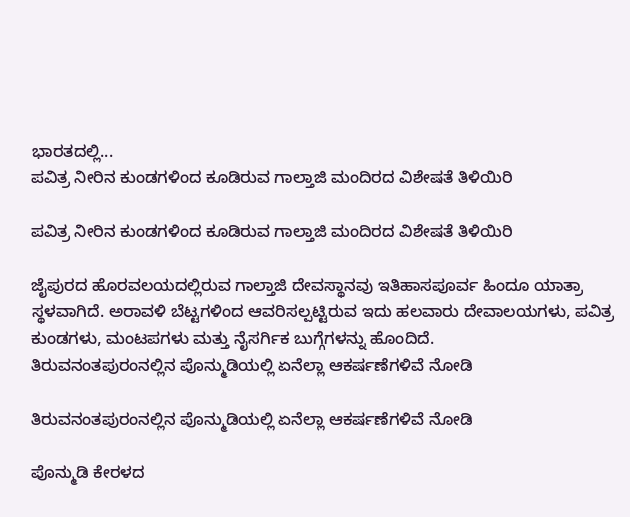ಭಾರತದಲ್ಲಿ...
ಪವಿತ್ರ ನೀರಿನ ಕುಂಡಗಳಿಂದ ಕೂಡಿರುವ ಗಾಲ್ತಾಜಿ ಮಂದಿರದ ವಿಶೇಷತೆ ತಿಳಿಯಿರಿ

ಪವಿತ್ರ ನೀರಿನ ಕುಂಡಗಳಿಂದ ಕೂಡಿರುವ ಗಾಲ್ತಾಜಿ ಮಂದಿರದ ವಿಶೇಷತೆ ತಿಳಿಯಿರಿ

ಜೈಪುರದ ಹೊರವಲಯದಲ್ಲಿರುವ ಗಾಲ್ತಾಜಿ ದೇವಸ್ಥಾನವು ಇತಿಹಾಸಪೂರ್ವ ಹಿಂದೂ ಯಾತ್ರಾ ಸ್ಥಳವಾಗಿದೆ. ಅರಾವಳಿ ಬೆಟ್ಟಗಳಿಂದ ಆವರಿಸಲ್ಪಟ್ಟಿರುವ ಇದು ಹಲವಾರು ದೇವಾಲಯಗಳು, ಪವಿತ್ರ ಕುಂಡಗಳು, ಮಂಟಪಗಳು ಮತ್ತು ನೈಸರ್ಗಿಕ ಬುಗ್ಗೆಗಳನ್ನು ಹೊಂದಿದೆ.
ತಿರುವನಂತಪುರಂನಲ್ಲಿನ ಪೊನ್ಮುಡಿಯಲ್ಲಿ ಏನೆಲ್ಲಾ ಆಕರ್ಷಣೆಗಳಿವೆ ನೋಡಿ

ತಿರುವನಂತಪುರಂನಲ್ಲಿನ ಪೊನ್ಮುಡಿಯಲ್ಲಿ ಏನೆಲ್ಲಾ ಆಕರ್ಷಣೆಗಳಿವೆ ನೋಡಿ

ಪೊನ್ಮುಡಿ ಕೇರಳದ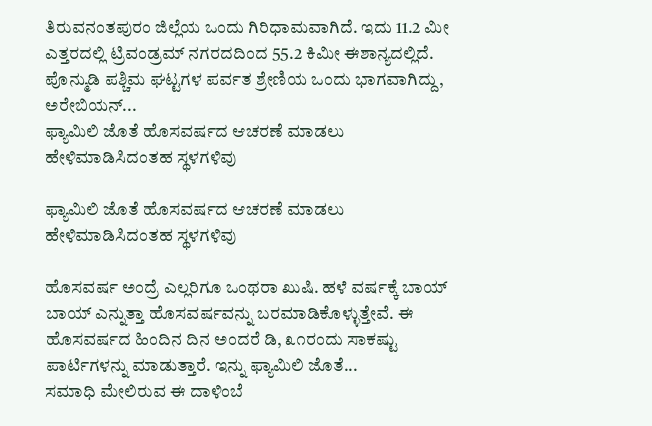ತಿರುವನಂತಪುರಂ ಜಿಲ್ಲೆಯ ಒಂದು ಗಿರಿಧಾಮವಾಗಿದೆ. ಇದು 11.2 ಮೀ ಎತ್ತರದಲ್ಲಿ ಟ್ರಿವಂಡ್ರಮ್ ನಗರದದಿಂದ 55.2 ಕಿಮೀ ಈಶಾನ್ಯದಲ್ಲಿದೆ. ಪೊನ್ಮುಡಿ ಪಶ್ಚಿಮ ಘಟ್ಟಗಳ ಪರ್ವತ ಶ್ರೇಣಿಯ ಒಂದು ಭಾಗವಾಗಿದ್ದು, ಅರೇಬಿಯನ್...
ಫ್ಯಾಮಿಲಿ ಜೊತೆ ಹೊಸವರ್ಷದ ಆಚರಣೆ ಮಾಡಲು ಹೇಳಿಮಾಡಿಸಿದಂತಹ ಸ್ಥಳಗಳಿವು

ಫ್ಯಾಮಿಲಿ ಜೊತೆ ಹೊಸವರ್ಷದ ಆಚರಣೆ ಮಾಡಲು ಹೇಳಿಮಾಡಿಸಿದಂತಹ ಸ್ಥಳಗಳಿವು

ಹೊಸವರ್ಷ ಅಂದ್ರೆ ಎಲ್ಲರಿಗೂ ಒಂಥರಾ ಖುಷಿ. ಹಳೆ ವರ್ಷಕ್ಕೆ ಬಾಯ್ ಬಾಯ್ ಎನ್ನುತ್ತಾ ಹೊಸವರ್ಷವನ್ನು ಬರಮಾಡಿಕೊಳ್ಳುತ್ತೇವೆ. ಈ ಹೊಸವರ್ಷದ ಹಿಂದಿನ ದಿನ ಅಂದರೆ ಡಿ, ೩೧ರಂದು ಸಾಕಷ್ಟು ಪಾರ್ಟಿಗಳನ್ನು ಮಾಡುತ್ತಾರೆ. ಇನ್ನು ಫ್ಯಾಮಿಲಿ ಜೊತೆ...
ಸಮಾಧಿ ಮೇಲಿರುವ ಈ ದಾಳಿಂಬೆ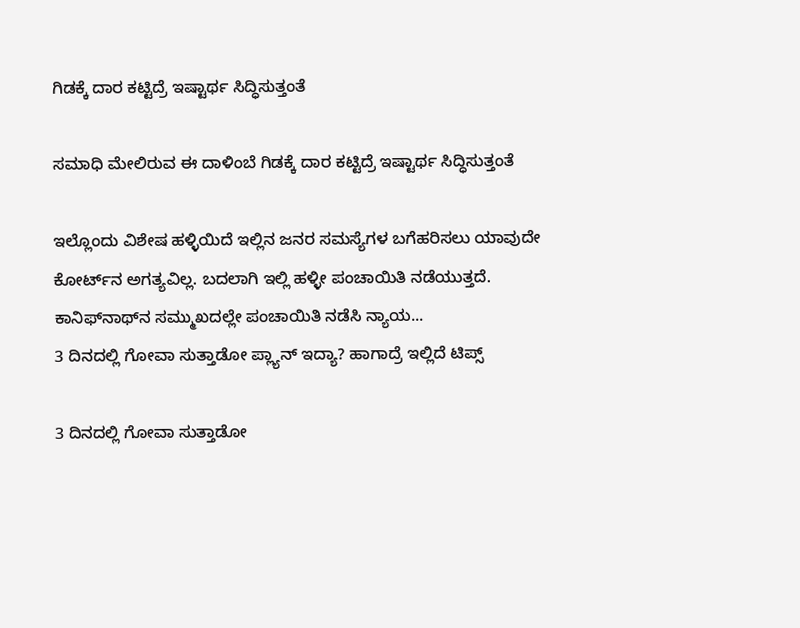ಗಿಡಕ್ಕೆ ದಾರ ಕಟ್ಟಿದ್ರೆ ಇಷ್ಟಾರ್ಥ ಸಿದ್ಧಿಸುತ್ತಂತೆ

ಸಮಾಧಿ ಮೇಲಿರುವ ಈ ದಾಳಿಂಬೆ ಗಿಡಕ್ಕೆ ದಾರ ಕಟ್ಟಿದ್ರೆ ಇಷ್ಟಾರ್ಥ ಸಿದ್ಧಿಸುತ್ತಂತೆ

ಇಲ್ಲೊಂದು ವಿಶೇಷ ಹಳ್ಳಿಯಿದೆ ಇಲ್ಲಿನ ಜನರ ಸಮಸ್ಯೆಗಳ ಬಗೆಹರಿಸಲು ಯಾವುದೇ ಕೋರ್ಟ್‌ನ ಅಗತ್ಯವಿಲ್ಲ. ಬದಲಾಗಿ ಇಲ್ಲಿ ಹಳ್ಳೀ ಪಂಚಾಯಿತಿ ನಡೆಯುತ್ತದೆ. ಕಾನಿಫ್‌ನಾಥ್‌ನ ಸಮ್ಮುಖದಲ್ಲೇ ಪಂಚಾಯಿತಿ ನಡೆಸಿ ನ್ಯಾಯ...
3 ದಿನದಲ್ಲಿ ಗೋವಾ ಸುತ್ತಾಡೋ ಪ್ಲ್ಯಾನ್ ಇದ್ಯಾ? ಹಾಗಾದ್ರೆ ಇಲ್ಲಿದೆ ಟಿಪ್ಸ್

3 ದಿನದಲ್ಲಿ ಗೋವಾ ಸುತ್ತಾಡೋ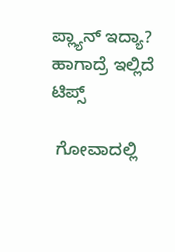ಪ್ಲ್ಯಾನ್ ಇದ್ಯಾ? ಹಾಗಾದ್ರೆ ಇಲ್ಲಿದೆ ಟಿಪ್ಸ್

 ಗೋವಾದಲ್ಲಿ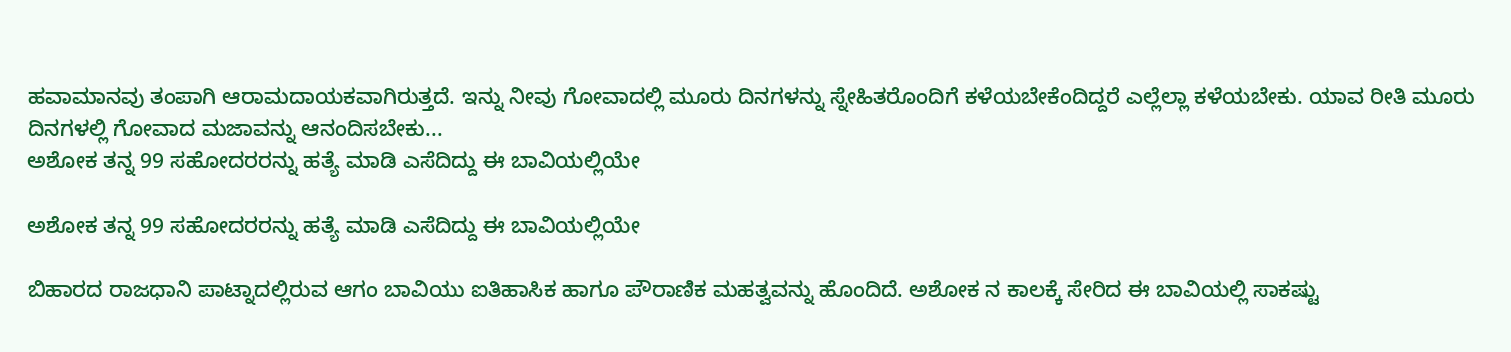ಹವಾಮಾನವು ತಂಪಾಗಿ ಆರಾಮದಾಯಕವಾಗಿರುತ್ತದೆ. ಇನ್ನು ನೀವು ಗೋವಾದಲ್ಲಿ ಮೂರು ದಿನಗಳನ್ನು ಸ್ನೇಹಿತರೊಂದಿಗೆ ಕಳೆಯಬೇಕೆಂದಿದ್ದರೆ ಎಲ್ಲೆಲ್ಲಾ ಕಳೆಯಬೇಕು. ಯಾವ ರೀತಿ ಮೂರು ದಿನಗಳಲ್ಲಿ ಗೋವಾದ ಮಜಾವನ್ನು ಆನಂದಿಸಬೇಕು...
ಅಶೋಕ ತನ್ನ 99 ಸಹೋದರರನ್ನು ಹತ್ಯೆ ಮಾಡಿ ಎಸೆದಿದ್ದು ಈ ಬಾವಿಯಲ್ಲಿಯೇ

ಅಶೋಕ ತನ್ನ 99 ಸಹೋದರರನ್ನು ಹತ್ಯೆ ಮಾಡಿ ಎಸೆದಿದ್ದು ಈ ಬಾವಿಯಲ್ಲಿಯೇ

ಬಿಹಾರದ ರಾಜಧಾನಿ ಪಾಟ್ನಾದಲ್ಲಿರುವ ಆಗಂ ಬಾವಿಯು ಐತಿಹಾಸಿಕ ಹಾಗೂ ಪೌರಾಣಿಕ ಮಹತ್ವವನ್ನು ಹೊಂದಿದೆ. ಅಶೋಕ ನ ಕಾಲಕ್ಕೆ ಸೇರಿದ ಈ ಬಾವಿಯಲ್ಲಿ ಸಾಕಷ್ಟು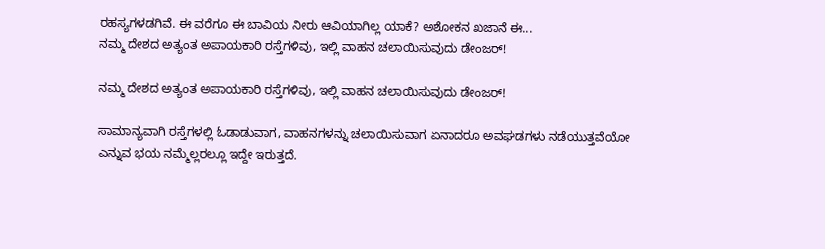ರಹಸ್ಯಗಳಡಗಿವೆ. ಈ ವರೆಗೂ ಈ ಬಾವಿಯ ನೀರು ಆವಿಯಾಗಿಲ್ಲ ಯಾಕೆ? ಅಶೋಕನ ಖಜಾನೆ ಈ...
ನಮ್ಮ ದೇಶದ ಅತ್ಯಂತ ಅಪಾಯಕಾರಿ ರಸ್ತೆಗಳಿವು, ಇಲ್ಲಿ ವಾಹನ ಚಲಾಯಿಸುವುದು ಡೇಂಜರ್‌!

ನಮ್ಮ ದೇಶದ ಅತ್ಯಂತ ಅಪಾಯಕಾರಿ ರಸ್ತೆಗಳಿವು, ಇಲ್ಲಿ ವಾಹನ ಚಲಾಯಿಸುವುದು ಡೇಂಜರ್‌!

ಸಾಮಾನ್ಯವಾಗಿ ರಸ್ತೆಗಳಲ್ಲಿ ಓಡಾಡುವಾಗ, ವಾಹನಗಳನ್ನು ಚಲಾಯಿಸುವಾಗ ಏನಾದರೂ ಅವಘಡಗಳು ನಡೆಯುತ್ತವೆಯೋ ಎನ್ನುವ ಭಯ ನಮ್ಮೆಲ್ಲರಲ್ಲೂ ಇದ್ದೇ ಇರುತ್ತದೆ.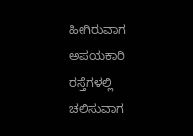ಹೀಗಿರುವಾಗ ಅಪಯಕಾರಿ ರಸ್ತೆಗಳಲ್ಲಿ ಚಲಿಸುವಾಗ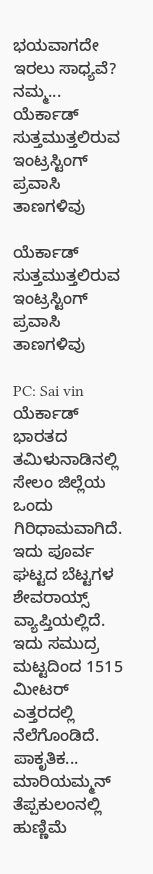ಭಯವಾಗದೇ ಇರಲು ಸಾಧ್ಯವೆ? ನಮ್ಮ...
ಯೆರ್ಕಾಡ್ ಸುತ್ತಮುತ್ತಲಿರುವ ಇಂಟ್ರಸ್ಟಿಂಗ್ ಪ್ರವಾಸಿ ತಾಣಗಳಿವು

ಯೆರ್ಕಾಡ್ ಸುತ್ತಮುತ್ತಲಿರುವ ಇಂಟ್ರಸ್ಟಿಂಗ್ ಪ್ರವಾಸಿ ತಾಣಗಳಿವು

PC: Sai vin ಯೆರ್ಕಾಡ್ ಭಾರತದ ತಮಿಳುನಾಡಿನಲ್ಲಿ ಸೇಲಂ ಜಿಲ್ಲೆಯ ಒಂದು ಗಿರಿಧಾಮವಾಗಿದೆ. ಇದು ಪೂರ್ವ ಘಟ್ಟದ ಬೆಟ್ಟಗಳ ಶೇವರಾಯ್ಸ್ ವ್ಯಾಪ್ತಿಯಲ್ಲಿದೆ. ಇದು ಸಮುದ್ರ ಮಟ್ಟದಿಂದ 1515 ಮೀಟರ್‌ ಎತ್ತರದಲ್ಲಿ ನೆಲೆಗೊಂಡಿದೆ. ಪಾಕೃತಿಕ...
ಮಾರಿಯಮ್ಮನ್ ತೆಪ್ಪಕುಲಂನಲ್ಲಿ ಹುಣ್ಣಿಮೆ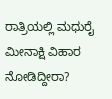ರಾತ್ರಿಯಲ್ಲಿ ಮಧುರೈ ಮೀನಾಕ್ಷಿ ವಿಹಾರ ನೋಡಿದ್ದೀರಾ?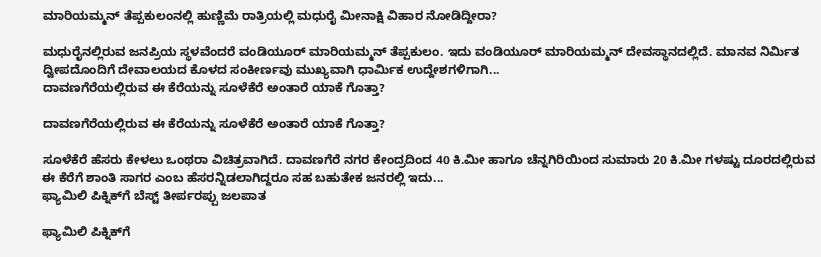ಮಾರಿಯಮ್ಮನ್ ತೆಪ್ಪಕುಲಂನಲ್ಲಿ ಹುಣ್ಣಿಮೆ ರಾತ್ರಿಯಲ್ಲಿ ಮಧುರೈ ಮೀನಾಕ್ಷಿ ವಿಹಾರ ನೋಡಿದ್ದೀರಾ?

ಮಧುರೈನಲ್ಲಿರುವ ಜನಪ್ರಿಯ ಸ್ಥಳವೆಂದರೆ ವಂಡಿಯೂರ್ ಮಾರಿಯಮ್ಮನ್ ತೆಪ್ಪಕುಲಂ. ಇದು ವಂಡಿಯೂರ್ ಮಾರಿಯಮ್ಮನ್ ದೇವಸ್ಥಾನದಲ್ಲಿದೆ. ಮಾನವ ನಿರ್ಮಿತ ದ್ವೀಪದೊಂದಿಗೆ ದೇವಾಲಯದ ಕೊಳದ ಸಂಕೀರ್ಣವು ಮುಖ್ಯವಾಗಿ ಧಾರ್ಮಿಕ ಉದ್ದೇಶಗಳಿಗಾಗಿ...
ದಾವಣಗೆರೆಯಲ್ಲಿರುವ ಈ ಕೆರೆಯನ್ನು ಸೂಳೆಕೆರೆ ಅಂತಾರೆ ಯಾಕೆ ಗೊತ್ತಾ?

ದಾವಣಗೆರೆಯಲ್ಲಿರುವ ಈ ಕೆರೆಯನ್ನು ಸೂಳೆಕೆರೆ ಅಂತಾರೆ ಯಾಕೆ ಗೊತ್ತಾ?

ಸೂಳೆಕೆರೆ ಹೆಸರು ಕೇಳಲು ಒಂಥರಾ ವಿಚಿತ್ರವಾಗಿದೆ. ದಾವಣಗೆರೆ ನಗರ ಕೇಂದ್ರದಿಂದ 40 ಕಿ.ಮೀ ಹಾಗೂ ಚೆನ್ನಗಿರಿಯಿಂದ ಸುಮಾರು 20 ಕಿ.ಮೀ ಗಳಷ್ಟು ದೂರದಲ್ಲಿರುವ ಈ ಕೆರೆಗೆ ಶಾಂತಿ ಸಾಗರ ಎಂಬ ಹೆಸರನ್ನಿಡಲಾಗಿದ್ದರೂ ಸಹ ಬಹುತೇಕ ಜನರಲ್ಲಿ ಇದು...
ಫ್ಯಾಮಿಲಿ ಪಿಕ್ನಿಕ್‌ಗೆ ಬೆಸ್ಟ್‌ ತೀರ್ಪರಪ್ಪು ಜಲಪಾತ

ಫ್ಯಾಮಿಲಿ ಪಿಕ್ನಿಕ್‌ಗೆ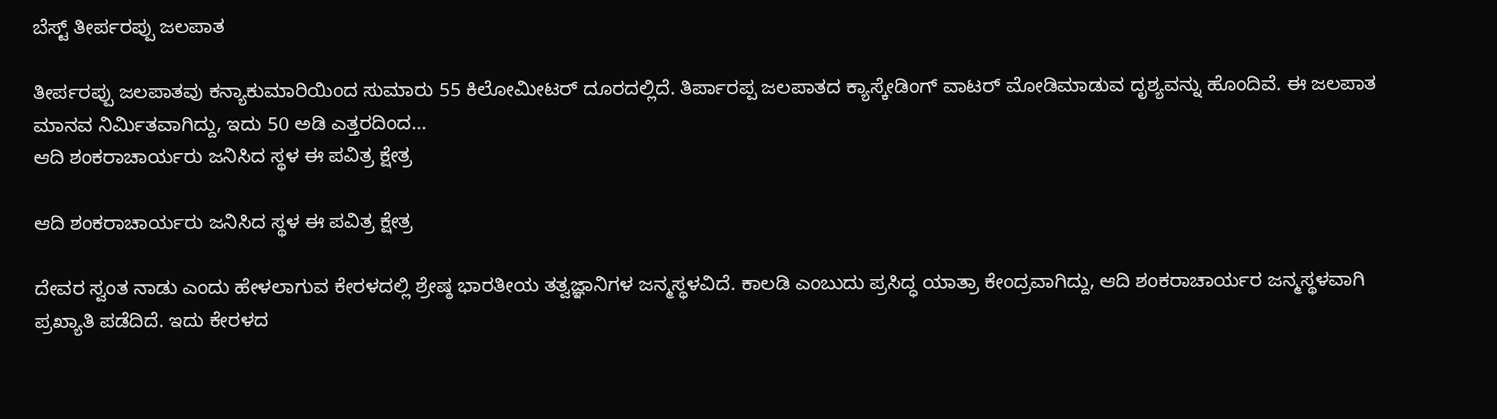ಬೆಸ್ಟ್‌ ತೀರ್ಪರಪ್ಪು ಜಲಪಾತ

ತೀರ್ಪರಪ್ಪು ಜಲಪಾತವು ಕನ್ಯಾಕುಮಾರಿಯಿಂದ ಸುಮಾರು 55 ಕಿಲೋಮೀಟರ್ ದೂರದಲ್ಲಿದೆ. ತಿರ್ಪಾರಪ್ಪ ಜಲಪಾತದ ಕ್ಯಾಸ್ಕೇಡಿಂಗ್ ವಾಟರ್‌ ಮೋಡಿಮಾಡುವ ದೃಶ್ಯವನ್ನು ಹೊಂದಿವೆ. ಈ ಜಲಪಾತ ಮಾನವ ನಿರ್ಮಿತವಾಗಿದ್ದು, ಇದು 50 ಅಡಿ ಎತ್ತರದಿಂದ...
ಆದಿ ಶಂಕರಾಚಾರ್ಯರು ಜನಿಸಿದ ಸ್ಥಳ ಈ ಪವಿತ್ರ ಕ್ಷೇತ್ರ

ಆದಿ ಶಂಕರಾಚಾರ್ಯರು ಜನಿಸಿದ ಸ್ಥಳ ಈ ಪವಿತ್ರ ಕ್ಷೇತ್ರ

ದೇವರ ಸ್ವಂತ ನಾಡು ಎಂದು ಹೇಳಲಾಗುವ ಕೇರಳದಲ್ಲಿ ಶ್ರೇಷ್ಠ ಭಾರತೀಯ ತತ್ವಜ್ಞಾನಿಗಳ ಜನ್ಮಸ್ಥಳವಿದೆ. ಕಾಲಡಿ ಎಂಬುದು ಪ್ರಸಿದ್ಧ ಯಾತ್ರಾ ಕೇಂದ್ರವಾಗಿದ್ದು, ಆದಿ ಶಂಕರಾಚಾರ್ಯರ ಜನ್ಮಸ್ಥಳವಾಗಿ ಪ್ರಖ್ಯಾತಿ ಪಡೆದಿದೆ. ಇದು ಕೇರಳದ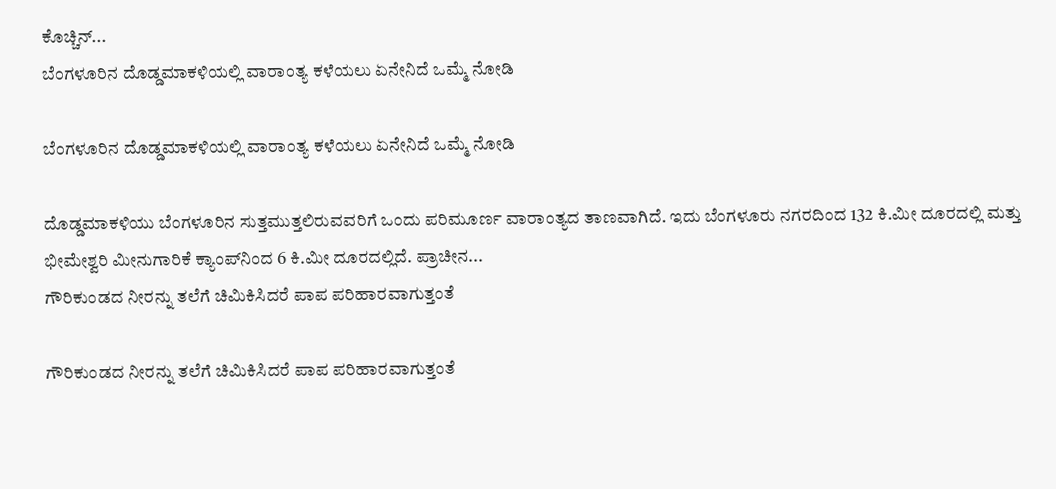ಕೊಚ್ಚಿನ್...
ಬೆಂಗಳೂರಿನ ದೊಡ್ಡಮಾಕಳಿಯಲ್ಲಿ ವಾರಾಂತ್ಯ ಕಳೆಯಲು ಏನೇನಿದೆ ಒಮ್ಮೆ ನೋಡಿ

ಬೆಂಗಳೂರಿನ ದೊಡ್ಡಮಾಕಳಿಯಲ್ಲಿ ವಾರಾಂತ್ಯ ಕಳೆಯಲು ಏನೇನಿದೆ ಒಮ್ಮೆ ನೋಡಿ

ದೊಡ್ಡಮಾಕಳಿಯು ಬೆಂಗಳೂರಿನ ಸುತ್ತಮುತ್ತಲಿರುವವರಿಗೆ ಒಂದು ಪರಿಮೂರ್ಣ ವಾರಾಂತ್ಯದ ತಾಣವಾಗಿದೆ. ಇದು ಬೆಂಗಳೂರು ನಗರದಿಂದ 132 ಕಿ.ಮೀ ದೂರದಲ್ಲಿ ಮತ್ತು ಭೀಮೇಶ್ವರಿ ಮೀನುಗಾರಿಕೆ ಕ್ಯಾಂಪ್‌ನಿಂದ 6 ಕಿ.ಮೀ ದೂರದಲ್ಲಿದೆ. ಪ್ರಾಚೀನ...
ಗೌರಿಕುಂಡದ ನೀರನ್ನು ತಲೆಗೆ ಚಿಮಿಕಿಸಿದರೆ ಪಾಪ ಪರಿಹಾರವಾಗುತ್ತಂತೆ

ಗೌರಿಕುಂಡದ ನೀರನ್ನು ತಲೆಗೆ ಚಿಮಿಕಿಸಿದರೆ ಪಾಪ ಪರಿಹಾರವಾಗುತ್ತಂತೆ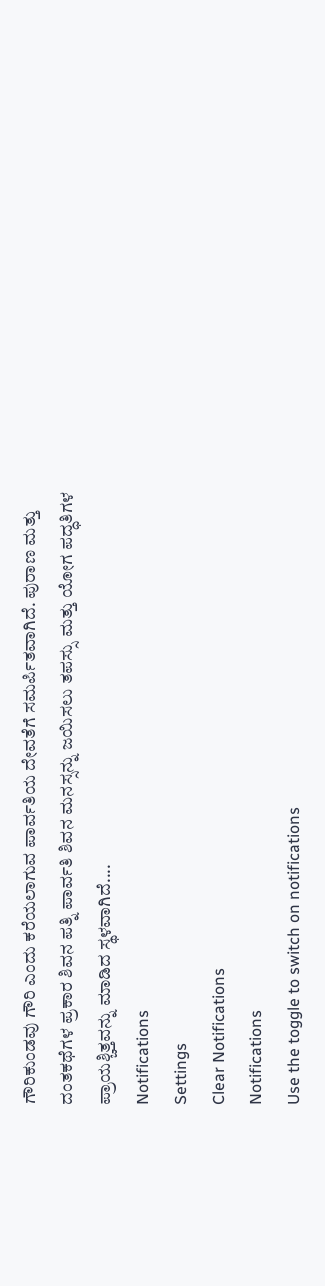ಗೌರಿಕುಂಡವು ಗೌರಿ ಎಂದು ಕರೆಯಲಾಗುವ ಪಾರ್ವತಿಯ ದೇವತೆಗೆ ಸಮರ್ಪಿತವಾಗಿದೆ. ಪುರಾಣ ಮತ್ತು ದಂತಕಥೆಗಳ ಪ್ರಕಾರ ಶಿವನ ಪತ್ನಿ ಪಾರ್ವತಿ ಶಿವನ ಮನಸ್ಸನ್ನು ಜಯಿಸಲು ತಪಸ್ಸು ಮತ್ತು ಯೋಗ ಪದ್ಧತಿಗಳ ಪ್ರಾಯಶ್ಚಿತ್ತವನ್ನು ಮಾಡಿದ ಸ್ಥಳವಾಗಿದೆ....
Notifications
Settings
Clear Notifications
Notifications
Use the toggle to switch on notifications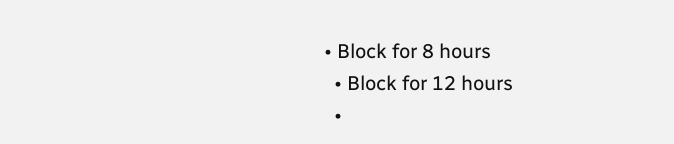• Block for 8 hours
  • Block for 12 hours
  •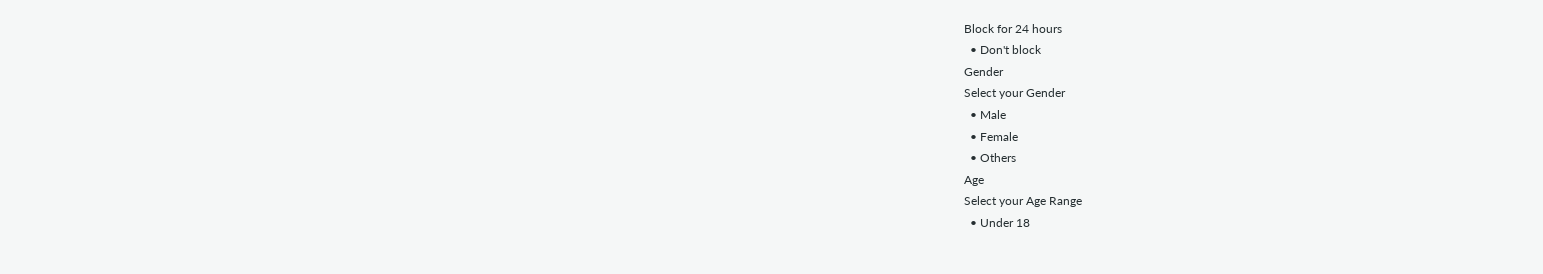Block for 24 hours
  • Don't block
Gender
Select your Gender
  • Male
  • Female
  • Others
Age
Select your Age Range
  • Under 18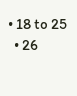• 18 to 25
  • 26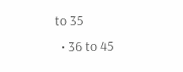to 35
  • 36 to 45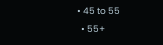• 45 to 55
  • 55+